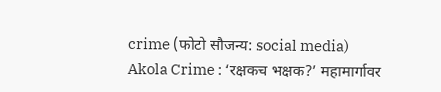crime (फोटो सौजन्य: social media)
Akola Crime : ‘रक्षकच भक्षक?’ महामार्गावर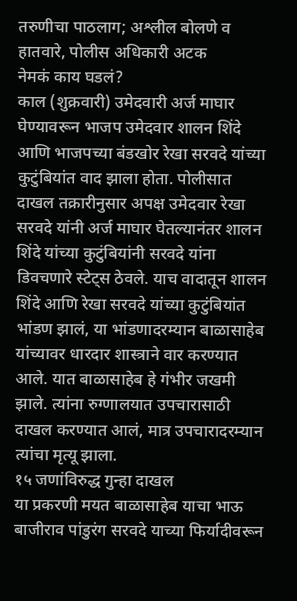तरुणीचा पाठलाग; अश्लील बोलणे व हातवारे, पोलीस अधिकारी अटक
नेमकं काय घडलं?
काल (शुक्रवारी) उमेदवारी अर्ज माघार घेण्यावरून भाजप उमेदवार शालन शिंदे आणि भाजपच्या बंडखोर रेखा सरवदे यांच्या कुटुंबियांत वाद झाला होता. पोलीसात दाखल तक्रारीनुसार अपक्ष उमेदवार रेखा सरवदे यांनी अर्ज माघार घेतल्यानंतर शालन शिंदे यांच्या कुटुंबियांनी सरवदे यांना डिवचणारे स्टेट्स ठेवले. याच वादातून शालन शिंदे आणि रेखा सरवदे यांच्या कुटुंबियांत भांडण झालं, या भांडणादरम्यान बाळासाहेब यांच्यावर धारदार शास्त्राने वार करण्यात आले. यात बाळासाहेब हे गंभीर जखमी झाले. त्यांना रुग्णालयात उपचारासाठी दाखल करण्यात आलं, मात्र उपचारादरम्यान त्यांचा मृत्यू झाला.
१५ जणांविरुद्ध गुन्हा दाखल
या प्रकरणी मयत बाळासाहेब याचा भाऊ बाजीराव पांडुरंग सरवदे याच्या फिर्यादीवरून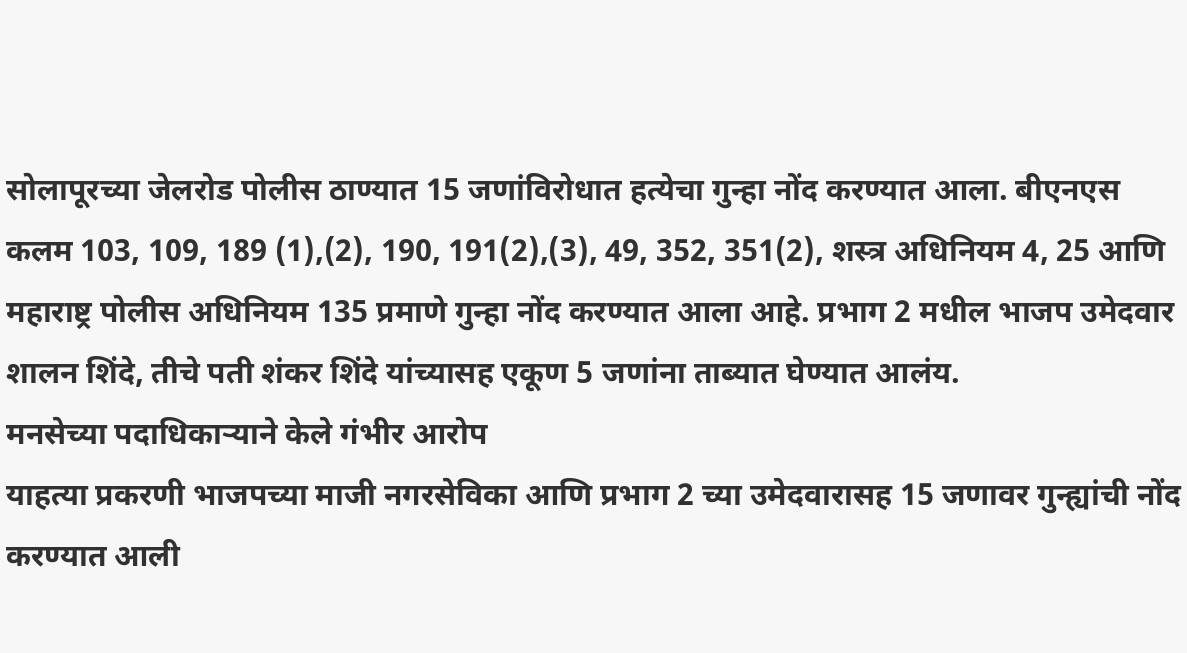सोलापूरच्या जेलरोड पोलीस ठाण्यात 15 जणांविरोधात हत्येचा गुन्हा नोंद करण्यात आला. बीएनएस कलम 103, 109, 189 (1),(2), 190, 191(2),(3), 49, 352, 351(2), शस्त्र अधिनियम 4, 25 आणि महाराष्ट्र पोलीस अधिनियम 135 प्रमाणे गुन्हा नोंद करण्यात आला आहे. प्रभाग 2 मधील भाजप उमेदवार शालन शिंदे, तीचे पती शंकर शिंदे यांच्यासह एकूण 5 जणांना ताब्यात घेण्यात आलंय.
मनसेच्या पदाधिकाऱ्याने केले गंभीर आरोप
याहत्या प्रकरणी भाजपच्या माजी नगरसेविका आणि प्रभाग 2 च्या उमेदवारासह 15 जणावर गुन्ह्यांची नोंद करण्यात आली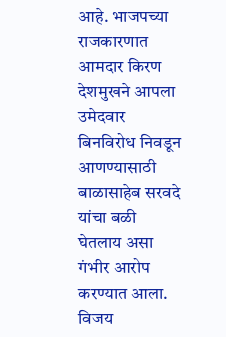आहे. भाजपच्या राजकारणात आमदार किरण देशमुखने आपला उमेदवार बिनविरोध निवडून आणण्यासाठी बाळासाहेब सरवदे यांचा बळी घेतलाय असा गंभीर आरोप करण्यात आला. विजय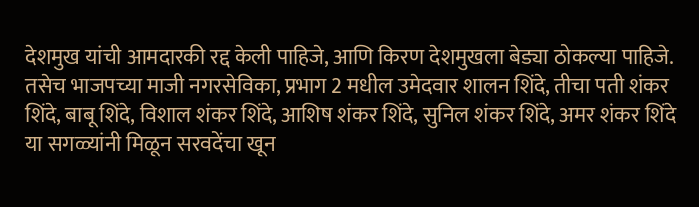देशमुख यांची आमदारकी रद्द केली पाहिजे, आणि किरण देशमुखला बेड्या ठोकल्या पाहिजे. तसेच भाजपच्या माजी नगरसेविका, प्रभाग 2 मधील उमेदवार शालन शिंदे, तीचा पती शंकर शिंदे, बाबू शिंदे, विशाल शंकर शिंदे, आशिष शंकर शिंदे, सुनिल शंकर शिंदे, अमर शंकर शिंदे या सगळ्यांनी मिळून सरवदेंचा खून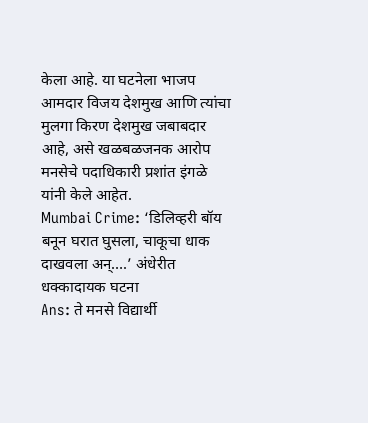केला आहे. या घटनेला भाजप आमदार विजय देशमुख आणि त्यांचा मुलगा किरण देशमुख जबाबदार आहे, असे खळबळजनक आरोप मनसेचे पदाधिकारी प्रशांत इंगळे यांनी केले आहेत.
Mumbai Crime: ‘डिलिव्हरी बॉय बनून घरात घुसला, चाकूचा धाक दाखवला अन्….’ अंधेरीत धक्कादायक घटना
Ans: ते मनसे विद्यार्थी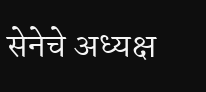सेनेचे अध्यक्ष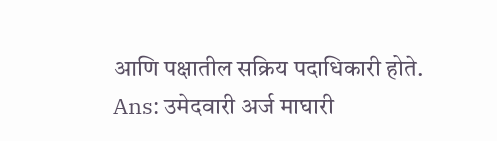आणि पक्षातील सक्रिय पदाधिकारी होते.
Ans: उमेदवारी अर्ज माघारी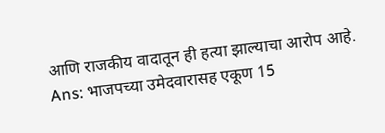आणि राजकीय वादातून ही हत्या झाल्याचा आरोप आहे.
Ans: भाजपच्या उमेदवारासह एकूण 15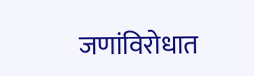जणांविरोधात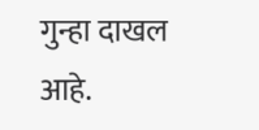गुन्हा दाखल आहे.